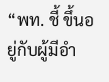“พท. ชี้ ขึ้นอยู่กับผู้มีอำ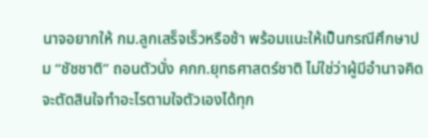นาจอยากให้ กม.ลูกเสร็จเร็วหรือช้า พร้อมแนะให้เป็นกรณีศึกษาปม “ชัชชาติ” ถอนตัวนั่ง คกก.ยุทธศาสตร์ชาติ ไม่ใช่ว่าผู้มีอำนาจคิดจะตัดสินใจทำอะไรตามใจตัวเองได้ทุก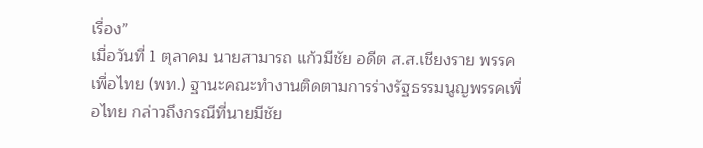เรื่อง”
เมื่อวันที่ 1 ตุลาคม นายสามารถ แก้วมีชัย อดีต ส.ส.เชียงราย พรรคเพื่อไทย (พท.) ฐานะคณะทำงานติดตามการร่างรัฐธรรมนูญพรรคเพื่อไทย กล่าวถึงกรณีที่นายมีชัย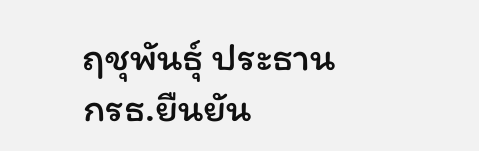ฤชุพันธุ์ ประธาน กรธ.ยืนยัน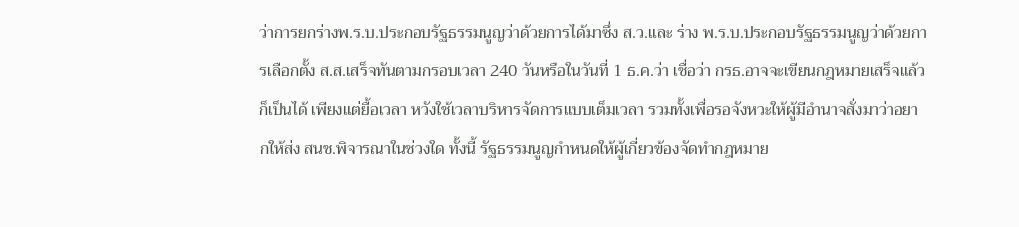ว่าการยกร่างพ.ร.บ.ประกอบรัฐธรรมนูญว่าด้วยการได้มาซึ่ง ส.ว.และ ร่าง พ.ร.บ.ประกอบรัฐธรรมนูญว่าด้วยการเลือกตั้ง ส.ส.เสร็จทันตามกรอบเวลา 240 วันหรือในวันที่ 1 ธ.ค.ว่า เชื่อว่า กรธ.อาจจะเขียนกฎหมายเสร็จแล้วก็เป็นได้ เพียงแต่ยื้อเวลา หวังใช้เวลาบริหารจัดการแบบเต็มเวลา รวมทั้งเพื่อรอจังหวะให้ผู้มีอำนาจสั่งมาว่าอยากให้ส่ง สนช.พิจารณาในช่วงใด ทั้งนี้ รัฐธรรมนูญกำหนดให้ผู้เกี่ยวข้องจัดทำกฎหมาย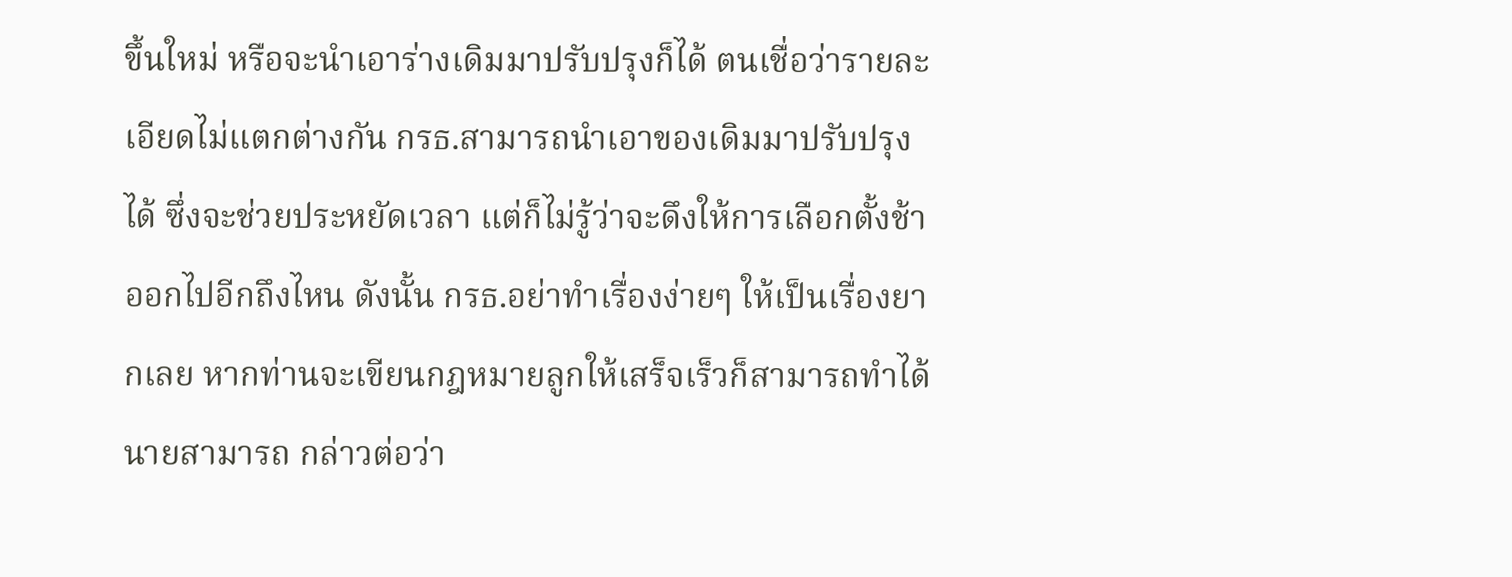ขึ้นใหม่ หรือจะนำเอาร่างเดิมมาปรับปรุงก็ได้ ตนเชื่อว่ารายละเอียดไม่แตกต่างกัน กรธ.สามารถนำเอาของเดิมมาปรับปรุงได้ ซึ่งจะช่วยประหยัดเวลา แต่ก็ไม่รู้ว่าจะดึงให้การเลือกตั้งช้าออกไปอีกถึงไหน ดังนั้น กรธ.อย่าทำเรื่องง่ายๆ ให้เป็นเรื่องยากเลย หากท่านจะเขียนกฎหมายลูกให้เสร็จเร็วก็สามารถทำได้
นายสามารถ กล่าวต่อว่า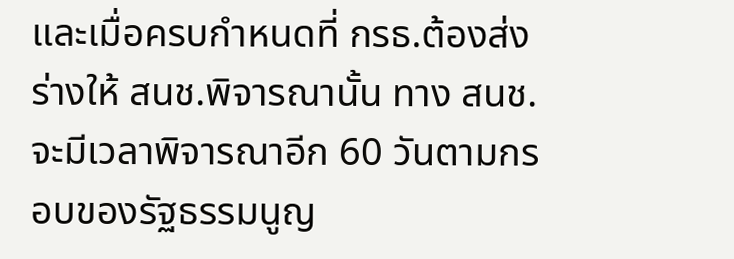และเมื่อครบกำหนดที่ กรธ.ต้องส่งร่างให้ สนช.พิจารณานั้น ทาง สนช.จะมีเวลาพิจารณาอีก 60 วันตามกรอบของรัฐธรรมนูญ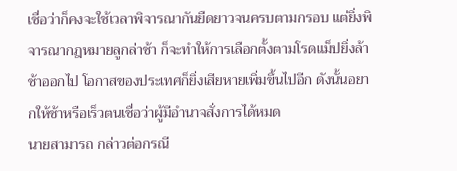เชื่อว่าก็คงจะใช้เวลาพิจารณากันยืดยาวจนครบตามกรอบ แต่ยิ่งพิจารณากฎหมายลูกล่าช้า ก็จะทำให้การเลือกตั้งตามโรดแม็ปยิ่งล้าช้าออกไป โอกาสของประเทศก็ยิ่งเสียหายเพิ่มขึ้นไปอีก ดังนั้นอยากให้ช้าหรือเร็วตนเชื่อว่าผู้มีอำนาจสั่งการได้หมด
นายสามารถ กล่าวต่อกรณี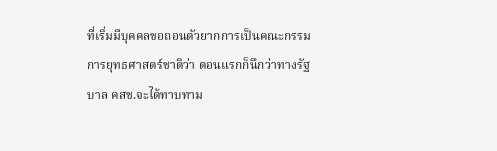ที่เริ่มมีบุคคลขอถอนตัวยากการเป็นคณะกรรมการยุทธศาสตร์ชาติว่า ตอนแรกก็นึกว่าทางรัฐบาล คสช.จะได้ทาบทาม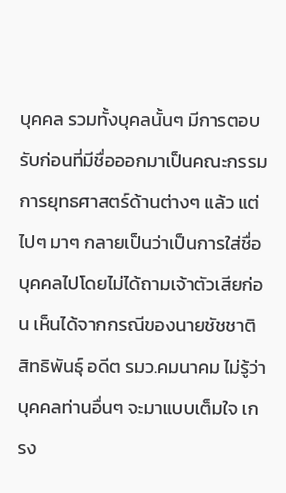บุคคล รวมทั้งบุคลนั้นๆ มีการตอบรับก่อนที่มีชื่อออกมาเป็นคณะกรรมการยุทธศาสตร์ด้านต่างๆ แล้ว แต่ไปๆ มาๆ กลายเป็นว่าเป็นการใส่ชื่อบุคคลไปโดยไม่ได้ถามเจ้าตัวเสียก่อน เห็นได้จากกรณีของนายชัชชาติ สิทธิพันธุ์ อดีต รมว.คมนาคม ไม่รู้ว่าบุคคลท่านอื่นๆ จะมาแบบเต็มใจ เกรง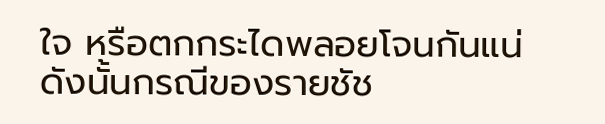ใจ หรือตกกระไดพลอยโจนกันแน่ ดังนั้นกรณีของรายชัช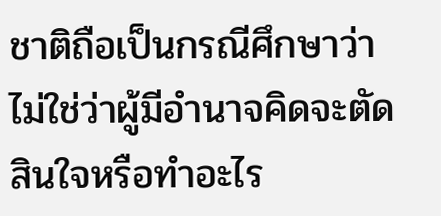ชาติถือเป็นกรณีศึกษาว่า ไม่ใช่ว่าผู้มีอำนาจคิดจะตัดสินใจหรือทำอะไร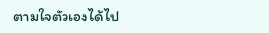ตามใจตัวเองได้ไป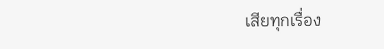เสียทุกเรื่อง